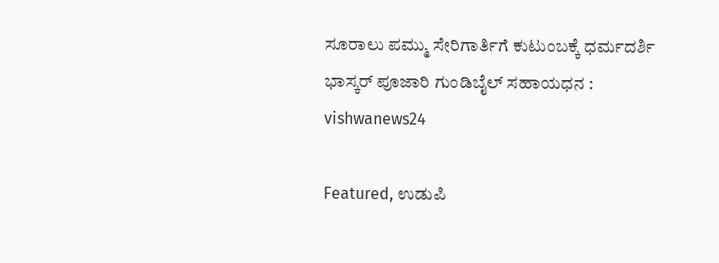ಸೂರಾಲು ಪಮ್ಮು ಸೇರಿಗಾರ್ತಿಗೆ ಕುಟುಂಬಕ್ಕೆ ಧರ್ಮದರ್ಶಿ ಭಾಸ್ಕರ್ ಪೂಜಾರಿ ಗುಂಡಿಬೈಲ್ ಸಹಾಯಧನ : vishwanews24

Featured, ಉಡುಪಿ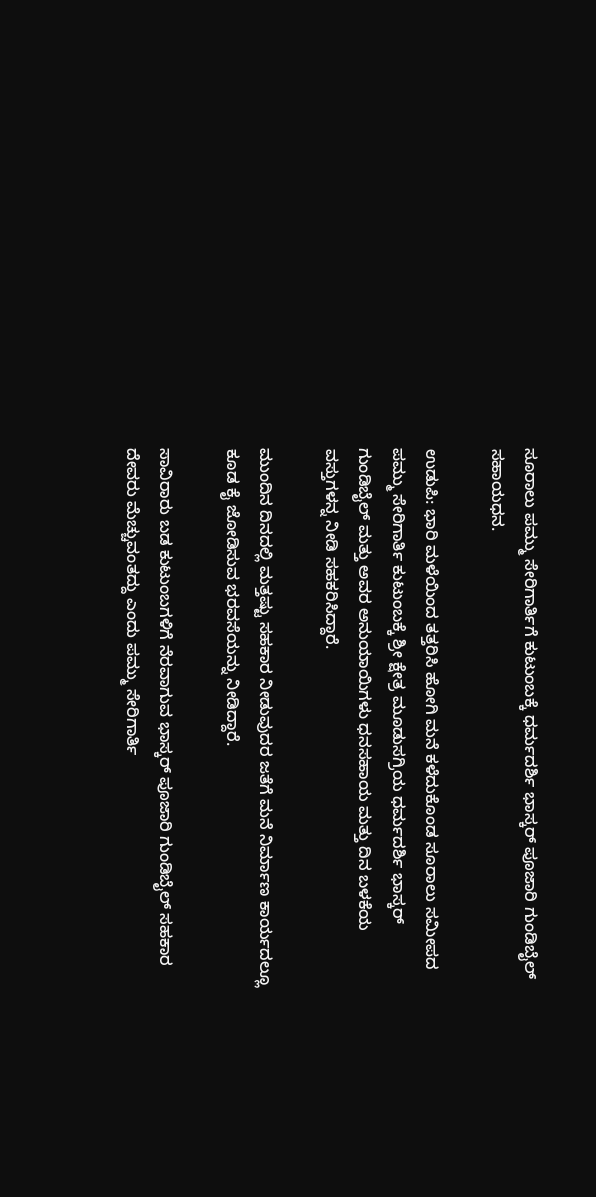ಸೂರಾಲು ಪಮ್ಮು ಸೇರಿಗಾರ್ತಿಗೆ ಕುಟುಂಬಕ್ಕೆ ಧರ್ಮದರ್ಶಿ ಭಾಸ್ಕರ್ ಪೂಜಾರಿ ಗುಂಡಿಬೈಲ್ ಸಹಾಯಧನ.

ಉಡುಪಿ: ಭಾರಿ ಮಳೆಯಿಂದ ತತ್ತರಿಸಿ ಹೋಗಿ ಮನೆ ಕಳೆದುಕೊಂಡ ಸೂರಾಲು ಸಮೀಪದ ಪಮ್ಮು ಸೇರಿಗಾರ್ತಿ ಕುಟುಂಬಕ್ಕೆ ಶ್ರೀ ಕ್ಷೇತ್ರ ಮೂಡುಸಗ್ರಿಯ ಧರ್ಮದರ್ಶಿ ಭಾಸ್ಕರ್ ಗುಂಡಿಬೈಲ್ ಮತ್ತು ಅವರ ಅನುಯಾಯಿಗಳು ಧನಸಹಾಯ ಮತ್ತು ದಿನ ಬಳಕೆಯ ವಸ್ತುಗಳನ್ನ ನೀಡಿ ಸಹಕರಿಸಿದ್ದಾರೆ.

ಮುಂದಿನ‌ ದಿನದಲ್ಲಿ‌ ಮತ್ತಷ್ಟು ಸಹಕಾರ ನೀಡುವುದರ ಜತೆಗೆ ಮನೆ ನಿರ್ಮಾಣ ಕಾರ್ಯದಲ್ಲೂ ಕೂಡ ಕೈ ಜೋಡಿಸುವ ಭರವಸೆಯನ್ನು ನೀಡಿದ್ದಾರೆ.

ಸಾವಿರಾರು ಬಡ ಕುಟುಂಬಗಳಿಗೆ ನೆರವಾಗುವ ಭಾಸ್ಕರ್ ಪೂಜಾರಿ ಗುಂಡಿಬೈಲ್ ಸಹಕಾರ ದೇವರು ಮೆಚ್ಚುವಂತದ್ದು ಎಂದು ಪಮ್ಮು ಸೇರಿಗಾರ್ತಿ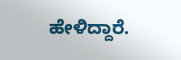ಹೇಳಿದ್ದಾರೆ.